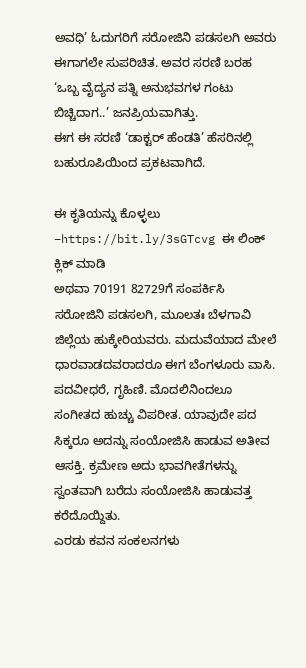ಅವಧಿ’ ಓದುಗರಿಗೆ ಸರೋಜಿನಿ ಪಡಸಲಗಿ ಅವರು ಈಗಾಗಲೇ ಸುಪರಿಚಿತ. ಅವರ ಸರಣಿ ಬರಹ ‘ಒಬ್ಬ ವೈದ್ಯನ ಪತ್ನಿ ಅನುಭವಗಳ ಗಂಟು ಬಿಚ್ಚಿದಾಗ..’ ಜನಪ್ರಿಯವಾಗಿತ್ತು.
ಈಗ ಈ ಸರಣಿ ‘ಡಾಕ್ಟರ್ ಹೆಂಡತಿ’ ಹೆಸರಿನಲ್ಲಿ ಬಹುರೂಪಿಯಿಂದ ಪ್ರಕಟವಾಗಿದೆ.

ಈ ಕೃತಿಯನ್ನು ಕೊಳ್ಳಲು –https://bit.ly/3sGTcvg ಈ ಲಿಂಕ್ ಕ್ಲಿಕ್ ಮಾಡಿ
ಅಥವಾ 70191 82729ಗೆ ಸಂಪರ್ಕಿಸಿ
ಸರೋಜಿನಿ ಪಡಸಲಗಿ, ಮೂಲತಃ ಬೆಳಗಾವಿ ಜಿಲ್ಲೆಯ ಹುಕ್ಕೇರಿಯವರು. ಮದುವೆಯಾದ ಮೇಲೆ ಧಾರವಾಡದವರಾದರೂ ಈಗ ಬೆಂಗಳೂರು ವಾಸಿ. ಪದವೀಧರೆ, ಗೃಹಿಣಿ. ಮೊದಲಿನಿಂದಲೂ ಸಂಗೀತದ ಹುಚ್ಚು ವಿಪರೀತ. ಯಾವುದೇ ಪದ ಸಿಕ್ಕರೂ ಅದನ್ನು ಸಂಯೋಜಿಸಿ ಹಾಡುವ ಅತೀವ ಆಸಕ್ತಿ. ಕ್ರಮೇಣ ಅದು ಭಾವಗೀತೆಗಳನ್ನು ಸ್ವಂತವಾಗಿ ಬರೆದು ಸಂಯೋಜಿಸಿ ಹಾಡುವತ್ತ ಕರೆದೊಯ್ದಿತು.
ಎರಡು ಕವನ ಸಂಕಲನಗಳು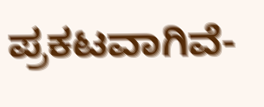ಪ್ರಕಟವಾಗಿವೆ-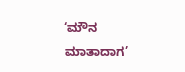‘ಮೌನ ಮಾತಾದಾಗ’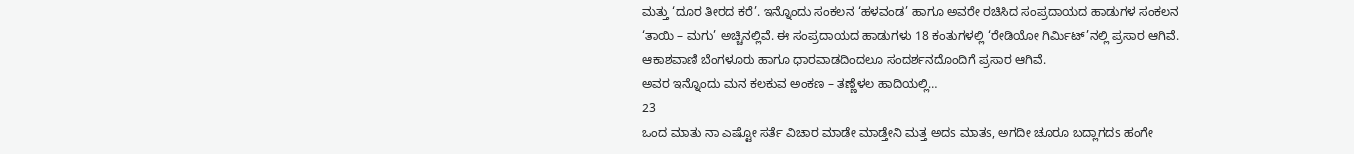ಮತ್ತು ‘ದೂರ ತೀರದ ಕರೆ’. ಇನ್ನೊಂದು ಸಂಕಲನ ‘ಹಳವಂಡ’ ಹಾಗೂ ಅವರೇ ರಚಿಸಿದ ಸಂಪ್ರದಾಯದ ಹಾಡುಗಳ ಸಂಕಲನ ‘ತಾಯಿ – ಮಗು’ ಅಚ್ಚಿನಲ್ಲಿವೆ. ಈ ಸಂಪ್ರದಾಯದ ಹಾಡುಗಳು 18 ಕಂತುಗಳಲ್ಲಿ ‘ರೇಡಿಯೋ ಗಿರ್ಮಿಟ್’ನಲ್ಲಿ ಪ್ರಸಾರ ಆಗಿವೆ. ಆಕಾಶವಾಣಿ ಬೆಂಗಳೂರು ಹಾಗೂ ಧಾರವಾಡದಿಂದಲೂ ಸಂದರ್ಶನದೊಂದಿಗೆ ಪ್ರಸಾರ ಆಗಿವೆ.
ಅವರ ಇನ್ನೊಂದು ಮನ ಕಲಕುವ ಅಂಕಣ – ತಣ್ಣೆಳಲ ಹಾದಿಯಲ್ಲಿ…
23
ಒಂದ ಮಾತು ನಾ ಎಷ್ಟೋ ಸರ್ತೆ ವಿಚಾರ ಮಾಡೇ ಮಾಡ್ತೇನಿ ಮತ್ತ ಅದs ಮಾತs, ಅಗದೀ ಚೂರೂ ಬದ್ಲಾಗದs ಹಂಗೇ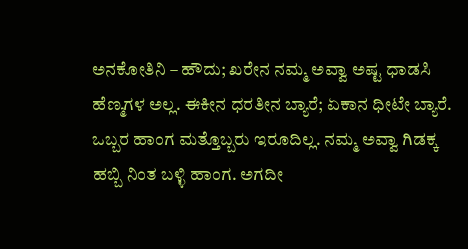ಅನಕೋತಿನಿ – ಹೌದು; ಖರೇನ ನಮ್ಮ ಅವ್ವಾ ಅಷ್ಟ ಧಾಡಸಿ ಹೆಣ್ಮಗಳ ಅಲ್ಲ. ಈಕೀನ ಧರತೀನ ಬ್ಯಾರೆ; ಏಕಾನ ಧೀಟೇ ಬ್ಯಾರೆ. ಒಬ್ಬರ ಹಾಂಗ ಮತ್ತೊಬ್ಬರು ಇರೂದಿಲ್ಲ. ನಮ್ಮ ಅವ್ವಾ ಗಿಡಕ್ಕ ಹಬ್ಬಿ ನಿಂತ ಬಳ್ಳಿ ಹಾಂಗ. ಅಗದೀ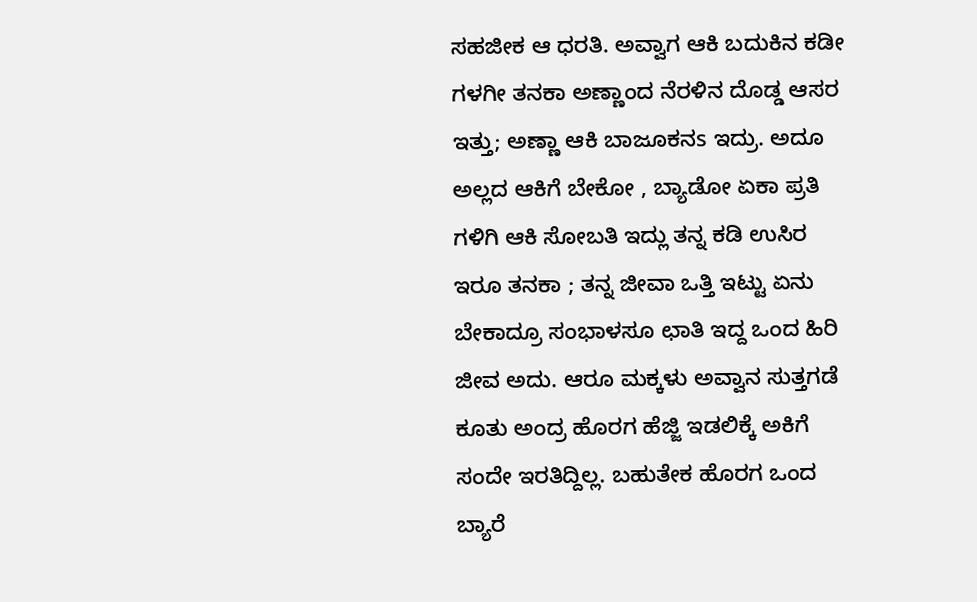ಸಹಜೀಕ ಆ ಧರತಿ. ಅವ್ವಾಗ ಆಕಿ ಬದುಕಿನ ಕಡೀ ಗಳಗೀ ತನಕಾ ಅಣ್ಣಾಂದ ನೆರಳಿನ ದೊಡ್ಡ ಆಸರ ಇತ್ತು; ಅಣ್ಣಾ ಆಕಿ ಬಾಜೂಕನs ಇದ್ರು. ಅದೂ ಅಲ್ಲದ ಆಕಿಗೆ ಬೇಕೋ , ಬ್ಯಾಡೋ ಏಕಾ ಪ್ರತಿ ಗಳಿಗಿ ಆಕಿ ಸೋಬತಿ ಇದ್ಲು ತನ್ನ ಕಡಿ ಉಸಿರ ಇರೂ ತನಕಾ ; ತನ್ನ ಜೀವಾ ಒತ್ತಿ ಇಟ್ಟು ಏನು ಬೇಕಾದ್ರೂ ಸಂಭಾಳಸೂ ಛಾತಿ ಇದ್ದ ಒಂದ ಹಿರಿ ಜೀವ ಅದು. ಆರೂ ಮಕ್ಕಳು ಅವ್ವಾನ ಸುತ್ತಗಡೆ ಕೂತು ಅಂದ್ರ ಹೊರಗ ಹೆಜ್ಜಿ ಇಡಲಿಕ್ಕೆ ಅಕಿಗೆ ಸಂದೇ ಇರತಿದ್ದಿಲ್ಲ. ಬಹುತೇಕ ಹೊರಗ ಒಂದ ಬ್ಯಾರೆ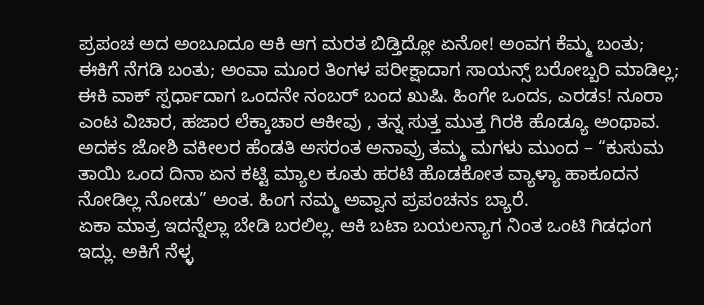ಪ್ರಪಂಚ ಅದ ಅಂಬೂದೂ ಆಕಿ ಆಗ ಮರತ ಬಿಡ್ತಿದ್ಲೋ ಏನೋ! ಅಂವಗ ಕೆಮ್ಮ ಬಂತು; ಈಕಿಗೆ ನೆಗಡಿ ಬಂತು; ಅಂವಾ ಮೂರ ತಿಂಗಳ ಪರೀಕ್ಷಾದಾಗ ಸಾಯನ್ಸ್ ಬರೋಬ್ಬರಿ ಮಾಡಿಲ್ಲ; ಈಕಿ ವಾಕ್ ಸ್ಪರ್ಧಾದಾಗ ಒಂದನೇ ನಂಬರ್ ಬಂದ ಖುಷಿ. ಹಿಂಗೇ ಒಂದs, ಎರಡs! ನೂರಾ ಎಂಟ ವಿಚಾರ, ಹಜಾರ ಲೆಕ್ಕಾಚಾರ ಆಕೀವು , ತನ್ನ ಸುತ್ತ ಮುತ್ತ ಗಿರಕಿ ಹೊಡ್ಯೂ ಅಂಥಾವ. ಅದಕs ಜೋಶಿ ವಕೀಲರ ಹೆಂಡತಿ ಅಸರಂತ ಅನಾವ್ರು ತಮ್ಮ ಮಗಳು ಮುಂದ – “ಕುಸುಮ ತಾಯಿ ಒಂದ ದಿನಾ ಏನ ಕಟ್ಟಿ ಮ್ಯಾಲ ಕೂತು ಹರಟಿ ಹೊಡಕೋತ ವ್ಯಾಳ್ಯಾ ಹಾಕೂದನ ನೋಡಿಲ್ಲ ನೋಡು” ಅಂತ. ಹಿಂಗ ನಮ್ಮ ಅವ್ವಾನ ಪ್ರಪಂಚನs ಬ್ಯಾರೆ.
ಏಕಾ ಮಾತ್ರ ಇದನ್ನೆಲ್ಲಾ ಬೇಡಿ ಬರಲಿಲ್ಲ. ಆಕಿ ಬಟಾ ಬಯಲನ್ಯಾಗ ನಿಂತ ಒಂಟಿ ಗಿಡಧಂಗ ಇದ್ಲು. ಅಕಿಗೆ ನೆಳ್ಳ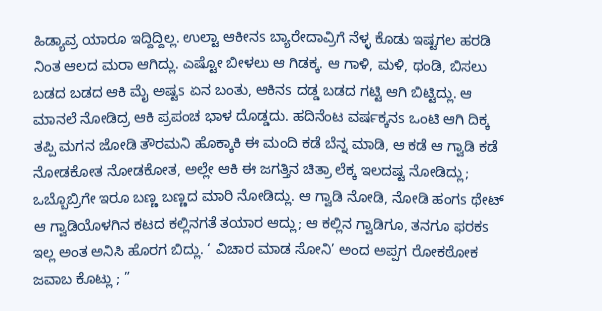ಹಿಡ್ಯಾವ್ರ ಯಾರೂ ಇದ್ದಿದ್ದಿಲ್ಲ. ಉಲ್ಟಾ ಆಕೀನs ಬ್ಯಾರೇದಾವ್ರಿಗೆ ನೆಳ್ಳ ಕೊಡು ಇಷ್ಟಗಲ ಹರಡಿ ನಿಂತ ಆಲದ ಮರಾ ಆಗಿದ್ಲು. ಎಷ್ಟೋ ಬೀಳಲು ಆ ಗಿಡಕ್ಕ. ಆ ಗಾಳಿ, ಮಳಿ, ಥಂಡಿ, ಬಿಸಲು ಬಡದ ಬಡದ ಆಕಿ ಮೈ ಅಷ್ಟs ಏನ ಬಂತು, ಆಕಿನs ದಡ್ಡ ಬಡದ ಗಟ್ಟಿ ಆಗಿ ಬಿಟ್ಟಿದ್ಲು. ಆ ಮಾನಲೆ ನೋಡಿದ್ರ ಆಕಿ ಪ್ರಪಂಚ ಭಾಳ ದೊಡ್ಡದು. ಹದಿನೆಂಟ ವರ್ಷಕ್ಕನs ಒಂಟಿ ಆಗಿ ದಿಕ್ಕ ತಪ್ಪಿ ಮಗನ ಜೋಡಿ ತೌರಮನಿ ಹೊಕ್ಕಾಕಿ ಈ ಮಂದಿ ಕಡೆ ಬೆನ್ನ ಮಾಡಿ, ಆ ಕಡೆ ಆ ಗ್ವಾಡಿ ಕಡೆ ನೋಡಕೋತ ನೋಡಕೋತ, ಅಲ್ಲೇ ಆಕಿ ಈ ಜಗತ್ತಿನ ಚಿತ್ರಾ ಲೆಕ್ಕ ಇಲದಷ್ಟ ನೋಡಿದ್ಲು; ಒಬ್ಬೊಬ್ರಿಗೇ ಇರೂ ಬಣ್ಣ ಬಣ್ಣದ ಮಾರಿ ನೋಡಿದ್ಲು. ಆ ಗ್ವಾಡಿ ನೋಡಿ, ನೋಡಿ ಹಂಗs ಥೇಟ್ ಆ ಗ್ವಾಡಿಯೊಳಗಿನ ಕಟದ ಕಲ್ಲಿನಗತೆ ತಯಾರ ಆದ್ಲು; ಆ ಕಲ್ಲಿನ ಗ್ವಾಡಿಗೂ, ತನಗೂ ಫರಕs ಇಲ್ಲ ಅಂತ ಅನಿಸಿ ಹೊರಗ ಬಿದ್ಲು. ‘ ವಿಚಾರ ಮಾಡ ಸೋನಿ’ ಅಂದ ಅಪ್ಪಗ ರೋಕಠೋಕ ಜವಾಬ ಕೊಟ್ಲು ; ”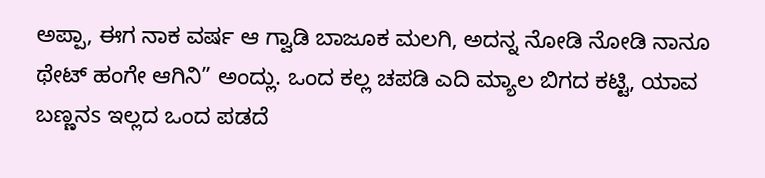ಅಪ್ಪಾ, ಈಗ ನಾಕ ವರ್ಷ ಆ ಗ್ವಾಡಿ ಬಾಜೂಕ ಮಲಗಿ, ಅದನ್ನ ನೋಡಿ ನೋಡಿ ನಾನೂ ಥೇಟ್ ಹಂಗೇ ಆಗಿನಿ” ಅಂದ್ಲು. ಒಂದ ಕಲ್ಲ ಚಪಡಿ ಎದಿ ಮ್ಯಾಲ ಬಿಗದ ಕಟ್ಟಿ, ಯಾವ ಬಣ್ಣನs ಇಲ್ಲದ ಒಂದ ಪಡದೆ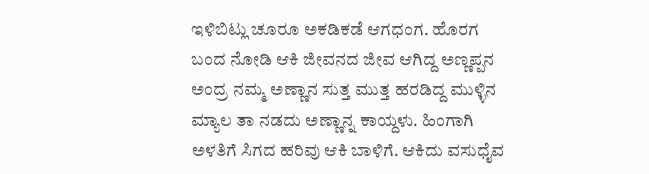ಇಳಿಬಿಟ್ಲು ಚೂರೂ ಅಕಡಿಕಡೆ ಆಗಧಂಗ. ಹೊರಗ ಬಂದ ನೋಡಿ ಆಕಿ ಜೀವನದ ಜೀವ ಆಗಿದ್ದ ಅಣ್ಣಪ್ಪನ ಅಂದ್ರ ನಮ್ಮ ಅಣ್ಣಾನ ಸುತ್ತ ಮುತ್ತ ಹರಡಿದ್ದ ಮುಳ್ಳಿನ ಮ್ಯಾಲ ತಾ ನಡದು ಅಣ್ಣಾನ್ನ ಕಾಯ್ದಳು. ಹಿಂಗಾಗಿ ಅಳತಿಗೆ ಸಿಗದ ಹರಿವು ಆಕಿ ಬಾಳಿಗೆ. ಆಕಿದು ವಸುಧೈವ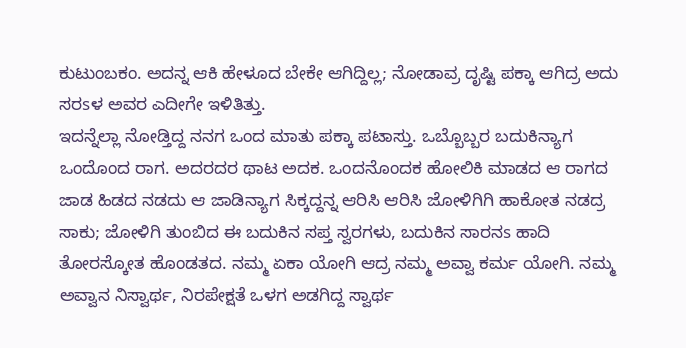ಕುಟುಂಬಕಂ. ಅದನ್ನ ಆಕಿ ಹೇಳೂದ ಬೇಕೇ ಆಗಿದ್ದಿಲ್ಲ; ನೋಡಾವ್ರ ದೃಷ್ಟಿ ಪಕ್ಕಾ ಆಗಿದ್ರ ಅದು ಸರsಳ ಅವರ ಎದೀಗೇ ಇಳಿತಿತ್ತು.
ಇದನ್ನೆಲ್ಲಾ ನೋಡ್ತಿದ್ದ ನನಗ ಒಂದ ಮಾತು ಪಕ್ಕಾ ಪಟಾಸ್ತು. ಒಬ್ಬೊಬ್ಬರ ಬದುಕಿನ್ಯಾಗ ಒಂದೊಂದ ರಾಗ. ಅದರದರ ಥಾಟ ಅದಕ. ಒಂದನೊಂದಕ ಹೋಲಿಕಿ ಮಾಡದ ಆ ರಾಗದ ಜಾಡ ಹಿಡದ ನಡದು ಆ ಜಾಡಿನ್ಯಾಗ ಸಿಕ್ಕದ್ದನ್ನ ಆರಿಸಿ ಆರಿಸಿ ಜೋಳಿಗಿಗಿ ಹಾಕೋತ ನಡದ್ರ ಸಾಕು; ಜೋಳಿಗಿ ತುಂಬಿದ ಈ ಬದುಕಿನ ಸಪ್ತ ಸ್ವರಗಳು, ಬದುಕಿನ ಸಾರನs ಹಾದಿ ತೋರಸ್ಕೋತ ಹೊಂಡತದ. ನಮ್ಮ ಏಕಾ ಯೋಗಿ ಆದ್ರ ನಮ್ಮ ಅವ್ವಾ ಕರ್ಮ ಯೋಗಿ. ನಮ್ಮ ಅವ್ವಾನ ನಿಸ್ವಾರ್ಥ, ನಿರಪೇಕ್ಷತೆ ಒಳಗ ಅಡಗಿದ್ದ ಸ್ವಾರ್ಥ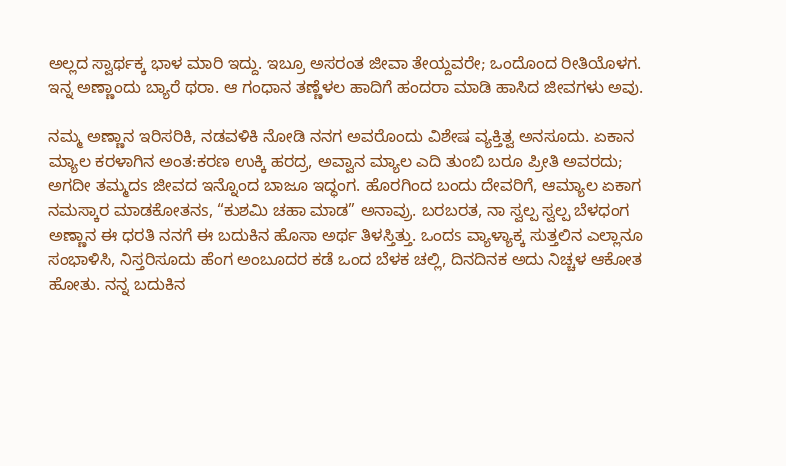ಅಲ್ಲದ ಸ್ವಾರ್ಥಕ್ಕ ಭಾಳ ಮಾರಿ ಇದ್ದು. ಇಬ್ರೂ ಅಸರಂತ ಜೀವಾ ತೇಯ್ದವರೇ; ಒಂದೊಂದ ರೀತಿಯೊಳಗ. ಇನ್ನ ಅಣ್ಣಾಂದು ಬ್ಯಾರೆ ಥರಾ. ಆ ಗಂಧಾನ ತಣ್ಣೆಳಲ ಹಾದಿಗೆ ಹಂದರಾ ಮಾಡಿ ಹಾಸಿದ ಜೀವಗಳು ಅವು.

ನಮ್ಮ ಅಣ್ಣಾನ ಇರಿಸರಿಕಿ, ನಡವಳಿಕಿ ನೋಡಿ ನನಗ ಅವರೊಂದು ವಿಶೇಷ ವ್ಯಕ್ತಿತ್ವ ಅನಸೂದು. ಏಕಾನ ಮ್ಯಾಲ ಕರಳಾಗಿನ ಅಂತ:ಕರಣ ಉಕ್ಕಿ ಹರದ್ರ, ಅವ್ವಾನ ಮ್ಯಾಲ ಎದಿ ತುಂಬಿ ಬರೂ ಪ್ರೀತಿ ಅವರದು; ಅಗದೀ ತಮ್ಮದs ಜೀವದ ಇನ್ನೊಂದ ಬಾಜೂ ಇದ್ಧಂಗ. ಹೊರಗಿಂದ ಬಂದು ದೇವರಿಗೆ, ಆಮ್ಯಾಲ ಏಕಾಗ ನಮಸ್ಕಾರ ಮಾಡಕೋತನs, “ಕುಶಮಿ ಚಹಾ ಮಾಡ” ಅನಾವ್ರು. ಬರಬರತ, ನಾ ಸ್ವಲ್ಪ ಸ್ವಲ್ಪ ಬೆಳಧಂಗ ಅಣ್ಣಾನ ಈ ಧರತಿ ನನಗೆ ಈ ಬದುಕಿನ ಹೊಸಾ ಅರ್ಥ ತಿಳಸ್ತಿತ್ತು. ಒಂದs ವ್ಯಾಳ್ಯಾಕ್ಕ ಸುತ್ತಲಿನ ಎಲ್ಲಾನೂ ಸಂಭಾಳಿಸಿ, ನಿಸ್ತರಿಸೂದು ಹೆಂಗ ಅಂಬೂದರ ಕಡೆ ಒಂದ ಬೆಳಕ ಚಲ್ಲಿ, ದಿನದಿನಕ ಅದು ನಿಚ್ಚಳ ಆಕೋತ ಹೋತು. ನನ್ನ ಬದುಕಿನ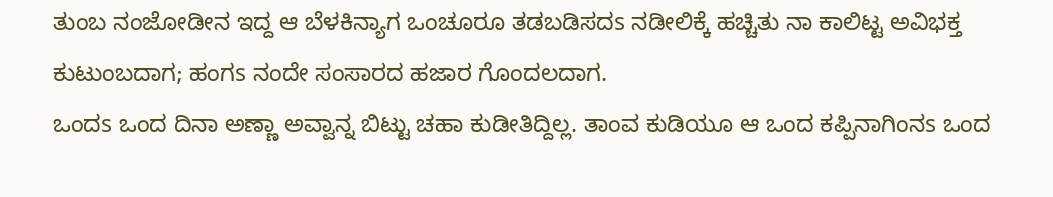ತುಂಬ ನಂಜೋಡೀನ ಇದ್ದ ಆ ಬೆಳಕಿನ್ಯಾಗ ಒಂಚೂರೂ ತಡಬಡಿಸದs ನಡೀಲಿಕ್ಕೆ ಹಚ್ಚಿತು ನಾ ಕಾಲಿಟ್ಟ ಅವಿಭಕ್ತ ಕುಟುಂಬದಾಗ; ಹಂಗs ನಂದೇ ಸಂಸಾರದ ಹಜಾರ ಗೊಂದಲದಾಗ.
ಒಂದs ಒಂದ ದಿನಾ ಅಣ್ಣಾ ಅವ್ವಾನ್ನ ಬಿಟ್ಟು ಚಹಾ ಕುಡೀತಿದ್ದಿಲ್ಲ. ತಾಂವ ಕುಡಿಯೂ ಆ ಒಂದ ಕಪ್ಪಿನಾಗಿಂನs ಒಂದ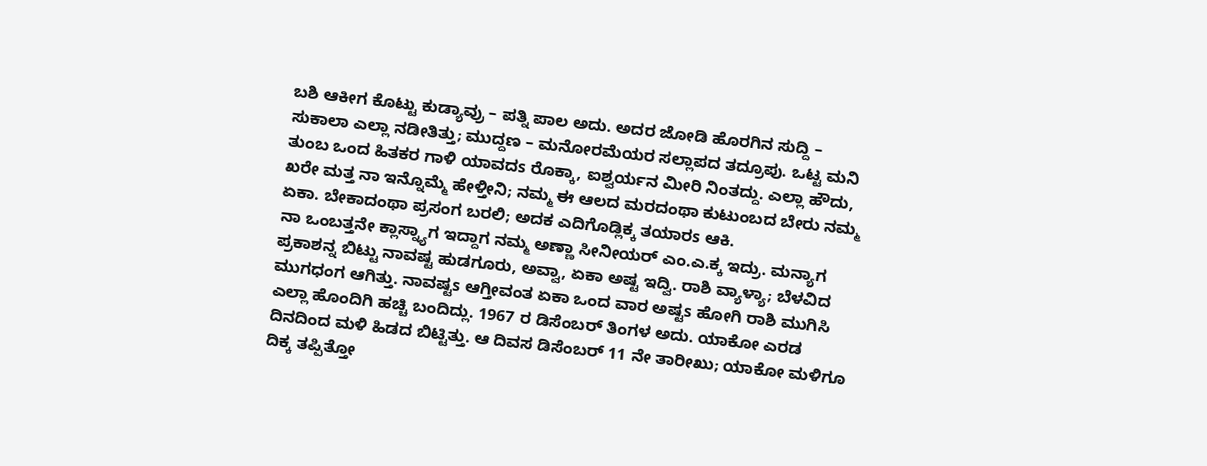ಬಶಿ ಆಕೀಗ ಕೊಟ್ಟು ಕುಡ್ಯಾವ್ರು – ಪತ್ನಿ ಪಾಲ ಅದು. ಅದರ ಜೋಡಿ ಹೊರಗಿನ ಸುದ್ದಿ – ಸುಕಾಲಾ ಎಲ್ಲಾ ನಡೀತಿತ್ತು; ಮುದ್ದಣ – ಮನೋರಮೆಯರ ಸಲ್ಲಾಪದ ತದ್ರೂಪು. ಒಟ್ಟ ಮನಿ ತುಂಬ ಒಂದ ಹಿತಕರ ಗಾಳಿ ಯಾವದs ರೊಕ್ಕಾ, ಐಶ್ವರ್ಯನ ಮೀರಿ ನಿಂತದ್ದು. ಎಲ್ಲಾ ಹೌದು, ಖರೇ ಮತ್ತ ನಾ ಇನ್ನೊಮ್ಮೆ ಹೇಳ್ತೀನಿ; ನಮ್ಮ ಈ ಆಲದ ಮರದಂಥಾ ಕುಟುಂಬದ ಬೇರು ನಮ್ಮ ಏಕಾ. ಬೇಕಾದಂಥಾ ಪ್ರಸಂಗ ಬರಲಿ; ಅದಕ ಎದಿಗೊಡ್ಲಿಕ್ಕ ತಯಾರs ಆಕಿ.
ನಾ ಒಂಬತ್ತನೇ ಕ್ಲಾಸ್ನ್ಯಾಗ ಇದ್ದಾಗ ನಮ್ಮ ಅಣ್ಣಾ ಸೀನೀಯರ್ ಎಂ.ಎ.ಕ್ಕ ಇದ್ರು. ಮನ್ಯಾಗ ಪ್ರಕಾಶನ್ನ ಬಿಟ್ಟು ನಾವಷ್ಟ ಹುಡಗೂರು, ಅವ್ವಾ, ಏಕಾ ಅಷ್ಟ ಇದ್ವಿ. ರಾಶಿ ವ್ಯಾಳ್ಯಾ; ಬೆಳವಿದ ಮುಗಧಂಗ ಆಗಿತ್ತು. ನಾವಷ್ಟs ಆಗ್ತೀವಂತ ಏಕಾ ಒಂದ ವಾರ ಅಷ್ಟs ಹೋಗಿ ರಾಶಿ ಮುಗಿಸಿ ಎಲ್ಲಾ ಹೊಂದಿಗಿ ಹಚ್ಚಿ ಬಂದಿದ್ಲು. 1967 ರ ಡಿಸೆಂಬರ್ ತಿಂಗಳ ಅದು. ಯಾಕೋ ಎರಡ ದಿನದಿಂದ ಮಳಿ ಹಿಡದ ಬಿಟ್ಟಿತ್ತು. ಆ ದಿವಸ ಡಿಸೆಂಬರ್ 11 ನೇ ತಾರೀಖು; ಯಾಕೋ ಮಳಿಗೂ ದಿಕ್ಕ ತಪ್ಪಿತ್ತೋ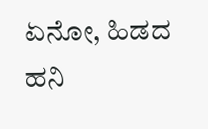ಏನೋ, ಹಿಡದ ಹನಿ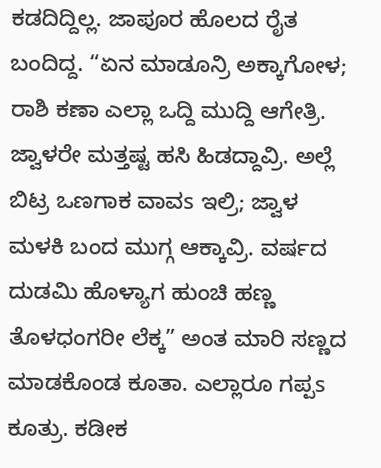ಕಡದಿದ್ದಿಲ್ಲ. ಜಾಪೂರ ಹೊಲದ ರೈತ ಬಂದಿದ್ದ. “ಏನ ಮಾಡೂನ್ರಿ ಅಕ್ಕಾಗೋಳ; ರಾಶಿ ಕಣಾ ಎಲ್ಲಾ ಒದ್ದಿ ಮುದ್ದಿ ಆಗೇತ್ರಿ. ಜ್ವಾಳರೇ ಮತ್ತಷ್ಟ ಹಸಿ ಹಿಡದ್ದಾವ್ರಿ. ಅಲ್ಲೆ ಬಿಟ್ರ ಒಣಗಾಕ ವಾವs ಇಲ್ರಿ; ಜ್ವಾಳ ಮಳಕಿ ಬಂದ ಮುಗ್ಗ ಆಕ್ಕಾವ್ರಿ. ವರ್ಷದ ದುಡಮಿ ಹೊಳ್ಯಾಗ ಹುಂಚಿ ಹಣ್ಣ ತೊಳಧಂಗರೀ ಲೆಕ್ಕ” ಅಂತ ಮಾರಿ ಸಣ್ಣದ ಮಾಡಕೊಂಡ ಕೂತಾ. ಎಲ್ಲಾರೂ ಗಪ್ಪs ಕೂತ್ರು. ಕಡೀಕ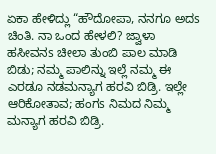ಏಕಾ ಹೇಳಿದ್ಲು “ಹೌದೋಪಾ, ನನಗೂ ಅದs ಚಿಂತಿ. ನಾ ಒಂದ ಹೇಳಲಿ? ಜ್ವಾಳಾ ಹಸೀವನs ಚೀಲಾ ತುಂಬಿ ಪಾಲ ಮಾಡಿ ಬಿಡು; ನಮ್ಮ ಪಾಲಿನ್ನು ಇಲ್ಲೆ ನಮ್ಮ ಈ ಎರಡೂ ನಡಮನ್ಯಾಗ ಹರವಿ ಬಿಡ್ರಿ. ಇಲ್ಲೇ ಆರಿಕೋತಾವ; ಹಂಗs ನಿಮದ ನಿಮ್ಮ ಮನ್ಯಾಗ ಹರವಿ ಬಿಡ್ರಿ.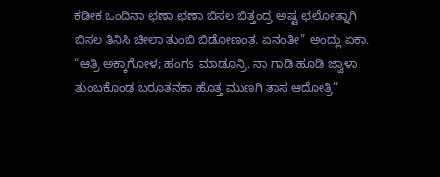ಕಡೀಕ ಒಂದಿನಾ ಛಣಾ ಛಣಾ ಬಿಸಲ ಬಿತ್ತಂದ್ರ ಅಷ್ಟ ಛಲೋತ್ನಾಗಿ ಬಿಸಲ ತಿನಿಸಿ ಚೀಲಾ ತುಂಬಿ ಬಿಡೋಣಂತ. ಏನಂತೀ” ಅಂದ್ಲು ಏಕಾ. “ಆತ್ರಿ ಅಕ್ಕಾಗೋಳ; ಹಂಗs ಮಾಡೂನ್ರಿ. ನಾ ಗಾಡಿ ಹೂಡಿ ಜ್ವಾಳಾ ತುಂಬಕೊಂಡ ಬರೂತನಕಾ ಹೊತ್ತ ಮುಣಗಿ ತಾಸ ಆದೋತ್ರಿ”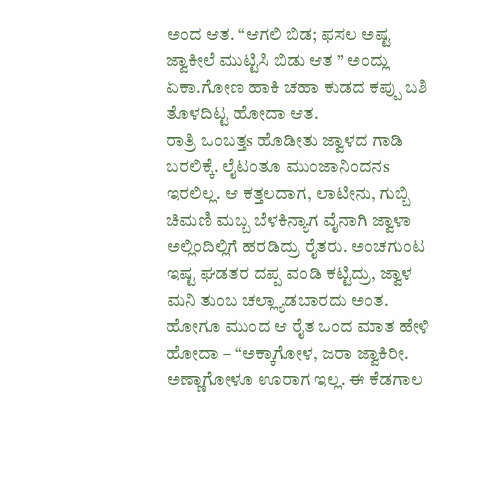ಅಂದ ಆತ. “ಆಗಲಿ ಬಿಡ; ಫಸಲ ಅಷ್ಟ ಜ್ವಾಕೀಲೆ ಮುಟ್ಟಿಸಿ ಬಿಡು ಆತ ” ಅಂದ್ಲು ಏಕಾ.ಗೋಣ ಹಾಕಿ ಚಹಾ ಕುಡದ ಕಪ್ಪು ಬಶಿ ತೊಳದಿಟ್ಟ ಹೋದಾ ಆತ.
ರಾತ್ರಿ ಒಂಬತ್ತs ಹೊಡೀತು ಜ್ವಾಳದ ಗಾಡಿ ಬರಲಿಕ್ಕೆ. ಲೈಟಂತೂ ಮುಂಜಾನಿಂದನs ಇರಲಿಲ್ಲ. ಆ ಕತ್ತಲದಾಗ, ಲಾಟೀನು, ಗುಬ್ಬಿ ಚಿಮಣಿ ಮಬ್ಬ ಬೆಳಕಿನ್ಯಾಗ ವೈನಾಗಿ ಜ್ವಾಳಾ ಅಲ್ಲಿಂದಿಲ್ಲಿಗೆ ಹರಡಿದ್ರು ರೈತರು. ಅಂಚಗುಂಟ ಇಷ್ಟ ಘಡತರ ದಪ್ಪ ವಂಡಿ ಕಟ್ಟಿದ್ರು, ಜ್ವಾಳ ಮನಿ ತುಂಬ ಚಲ್ಲ್ಯಾಡಬಾರದು ಅಂತ. ಹೋಗೂ ಮುಂದ ಆ ರೈತ ಒಂದ ಮಾತ ಹೇಳಿ ಹೋದಾ – “ಅಕ್ಕಾಗೋಳ, ಜರಾ ಜ್ವಾಕಿರೀ. ಅಣ್ಣಾಗೋಳೂ ಊರಾಗ ಇಲ್ಲ. ಈ ಕೆಡಗಾಲ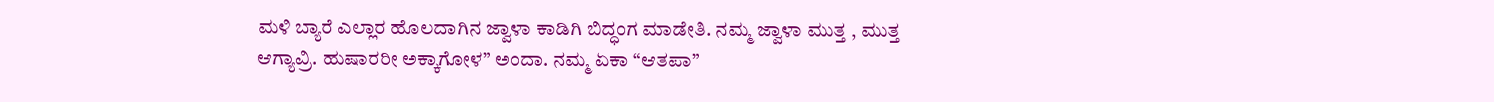ಮಳಿ ಬ್ಯಾರೆ ಎಲ್ಲಾರ ಹೊಲದಾಗಿನ ಜ್ವಾಳಾ ಕಾಡಿಗಿ ಬಿದ್ಧಂಗ ಮಾಡೇತಿ. ನಮ್ಮ ಜ್ವಾಳಾ ಮುತ್ತ , ಮುತ್ತ ಆಗ್ಯಾವ್ರಿ. ಹುಷಾರರೀ ಅಕ್ಕಾಗೋಳ” ಅಂದಾ. ನಮ್ಮ ಏಕಾ “ಆತಪಾ”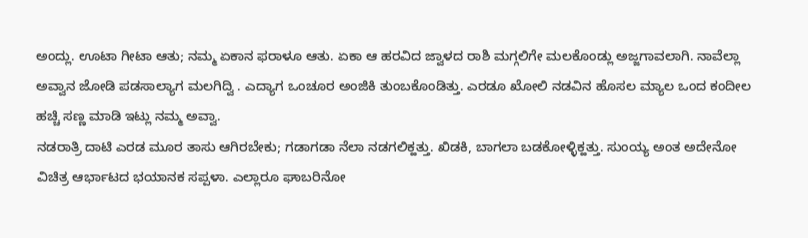ಅಂದ್ಲು. ಊಟಾ ಗೀಟಾ ಆತು; ನಮ್ಮ ಏಕಾನ ಫರಾಳೂ ಆತು. ಏಕಾ ಆ ಹರವಿದ ಜ್ವಾಳದ ರಾಶಿ ಮಗ್ಗಲಿಗೇ ಮಲಕೊಂಡ್ಲು ಅಜ್ಜಗಾವಲಾಗಿ. ನಾವೆಲ್ಲಾ ಅವ್ವಾನ ಜೋಡಿ ಪಡಸಾಲ್ಯಾಗ ಮಲಗಿದ್ವಿ . ಎದ್ಯಾಗ ಒಂಚೂರ ಅಂಜಿಕಿ ತುಂಬಕೊಂಡಿತ್ತು. ಎರಡೂ ಖೋಲಿ ನಡವಿನ ಹೊಸಲ ಮ್ಯಾಲ ಒಂದ ಕಂದೀಲ ಹಚ್ಚಿ ಸಣ್ಣ ಮಾಡಿ ಇಟ್ಲು ನಮ್ಮ ಅವ್ವಾ.
ನಡರಾತ್ರಿ ದಾಟಿ ಎರಡ ಮೂರ ತಾಸು ಆಗಿರಬೇಕು; ಗಡಾಗಡಾ ನೆಲಾ ನಡಗಲಿಕ್ಹತ್ತು. ಖಿಡಕಿ, ಬಾಗಲಾ ಬಡಕೋಳ್ಳಿಕ್ಹತ್ತು. ಸುಂಯ್ಯ ಅಂತ ಅದೇನೋ ವಿಚಿತ್ರ ಆರ್ಭಾಟದ ಭಯಾನಕ ಸಪ್ಪಳಾ. ಎಲ್ಲಾರೂ ಘಾಬರಿನೋ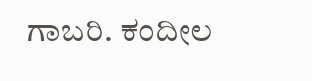ಗಾಬರಿ. ಕಂದೀಲ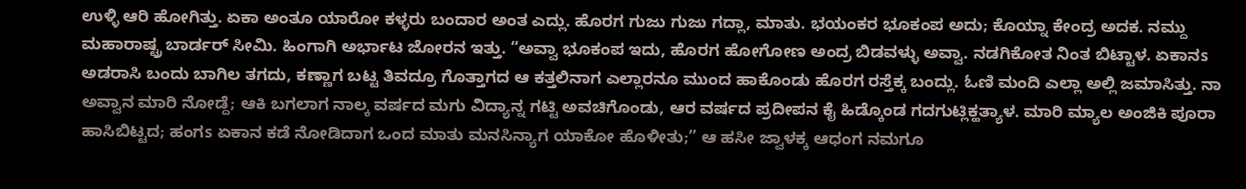ಉಳ್ಳಿ ಆರಿ ಹೋಗಿತ್ತು. ಏಕಾ ಅಂತೂ ಯಾರೋ ಕಳ್ಳರು ಬಂದಾರ ಅಂತ ಎದ್ಲು. ಹೊರಗ ಗುಜು ಗುಜು ಗದ್ಲಾ, ಮಾತು. ಭಯಂಕರ ಭೂಕಂಪ ಅದು; ಕೊಯ್ನಾ ಕೇಂದ್ರ ಅದಕ. ನಮ್ದು ಮಹಾರಾಷ್ಟ್ರ ಬಾರ್ಡರ್ ಸೀಮಿ. ಹಿಂಗಾಗಿ ಅರ್ಭಾಟ ಜೋರನ ಇತ್ತು. “ಅವ್ವಾ ಭೂಕಂಪ ಇದು, ಹೊರಗ ಹೋಗೋಣ ಅಂದ್ರ ಬಿಡವಳ್ಳು ಅವ್ವಾ. ನಡಗಿಕೋತ ನಿಂತ ಬಿಟ್ಟಾಳ. ಏಕಾನs ಅಡರಾಸಿ ಬಂದು ಬಾಗಿಲ ತಗದು, ಕಣ್ಣಾಗ ಬಟ್ಟ ತಿವದ್ರೂ ಗೊತ್ತಾಗದ ಆ ಕತ್ತಲಿನಾಗ ಎಲ್ಲಾರನೂ ಮುಂದ ಹಾಕೊಂಡು ಹೊರಗ ರಸ್ತೆಕ್ಕ ಬಂದ್ಲು. ಓಣಿ ಮಂದಿ ಎಲ್ಲಾ ಅಲ್ಲಿ ಜಮಾಸಿತ್ತು. ನಾ ಅವ್ವಾನ ಮಾರಿ ನೋಡ್ದೆ; ಆಕಿ ಬಗಲಾಗ ನಾಲ್ಕ ವರ್ಷದ ಮಗು ವಿದ್ಯಾನ್ನ ಗಟ್ಟಿ ಅವಚಿಗೊಂಡು, ಆರ ವರ್ಷದ ಪ್ರದೀಪನ ಕೈ ಹಿಡ್ಕೊಂಡ ಗದಗುಟ್ಲಿಕ್ಹತ್ಯಾಳ. ಮಾರಿ ಮ್ಯಾಲ ಅಂಜಿಕಿ ಪೂರಾ ಹಾಸಿಬಿಟ್ಟದ; ಹಂಗs ಏಕಾನ ಕಡೆ ನೋಡಿದಾಗ ಒಂದ ಮಾತು ಮನಸಿನ್ಯಾಗ ಯಾಕೋ ಹೊಳೀತು;” ಆ ಹಸೀ ಜ್ವಾಳಕ್ಕ ಆಧಂಗ ನಮಗೂ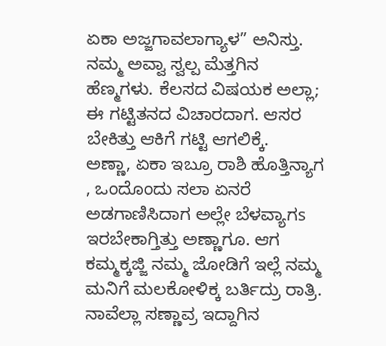ಏಕಾ ಅಜ್ಜಗಾವಲಾಗ್ಯಾಳ” ಅನಿಸ್ತು. ನಮ್ಮ ಅವ್ವಾ ಸ್ವಲ್ಪ ಮೆತ್ತಗಿನ ಹೆಣ್ಮಗಳು. ಕೆಲಸದ ವಿಷಯಕ ಅಲ್ಲಾ; ಈ ಗಟ್ಟಿತನದ ವಿಚಾರದಾಗ. ಆಸರ ಬೇಕಿತ್ತು ಆಕಿಗೆ ಗಟ್ಟಿ ಆಗಲಿಕ್ಕೆ.
ಅಣ್ಣಾ, ಏಕಾ ಇಬ್ರೂ ರಾಶಿ ಹೊತ್ತಿನ್ಯಾಗ , ಒಂದೊಂದು ಸಲಾ ಏನರೆ ಅಡಗಾಣಿಸಿದಾಗ ಅಲ್ಲೇ ಬೆಳವ್ಯಾಗs ಇರಬೇಕಾಗ್ತಿತ್ತು ಅಣ್ಣಾಗೂ. ಆಗ ಕಮ್ಮಕ್ಕಜ್ಜಿ ನಮ್ಮ ಜೋಡಿಗೆ ಇಲ್ಲೆ ನಮ್ಮ ಮನಿಗೆ ಮಲಕೋಳಿಕ್ಕ ಬರ್ತಿದ್ರು ರಾತ್ರಿ. ನಾವೆಲ್ಲಾ ಸಣ್ಣಾವ್ರ ಇದ್ದಾಗಿನ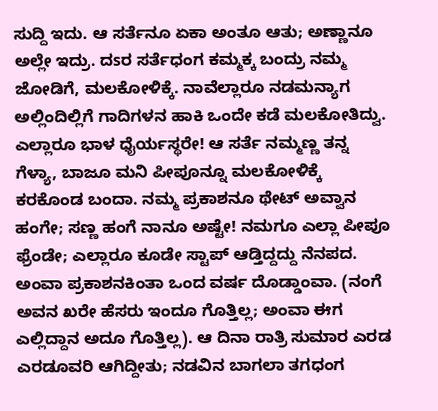ಸುದ್ದಿ ಇದು. ಆ ಸರ್ತೆನೂ ಏಕಾ ಅಂತೂ ಆತು; ಅಣ್ಣಾನೂ ಅಲ್ಲೇ ಇದ್ರು. ದsರ ಸರ್ತೆಧಂಗ ಕಮ್ಮಕ್ಕ ಬಂದ್ರು ನಮ್ಮ ಜೋಡಿಗೆ, ಮಲಕೋಳಿಕ್ಕೆ. ನಾವೆಲ್ಲಾರೂ ನಡಮನ್ಯಾಗ ಅಲ್ಲಿಂದಿಲ್ಲಿಗೆ ಗಾದಿಗಳನ ಹಾಕಿ ಒಂದೇ ಕಡೆ ಮಲಕೋತಿದ್ವು. ಎಲ್ಲಾರೂ ಭಾಳ ಧೈರ್ಯಸ್ಥರೇ! ಆ ಸರ್ತೆ ನಮ್ಮಣ್ಣ ತನ್ನ ಗೆಳ್ಯಾ, ಬಾಜೂ ಮನಿ ಪೀಪೂನ್ನೂ ಮಲಕೋಳಿಕ್ಕೆ ಕರಕೊಂಡ ಬಂದಾ. ನಮ್ಮ ಪ್ರಕಾಶನೂ ಥೇಟ್ ಅವ್ವಾನ ಹಂಗೇ; ಸಣ್ಣ ಹಂಗೆ ನಾನೂ ಅಷ್ಟೇ! ನಮಗೂ ಎಲ್ಲಾ ಪೀಪೂ ಫ್ರೆಂಡೇ; ಎಲ್ಲಾರೂ ಕೂಡೇ ಸ್ಟಾಪ್ ಆಡ್ತಿದ್ದದ್ದು ನೆನಪದ. ಅಂವಾ ಪ್ರಕಾಶನಕಿಂತಾ ಒಂದ ವರ್ಷ ದೊಡ್ಡಾಂವಾ. (ನಂಗೆ ಅವನ ಖರೇ ಹೆಸರು ಇಂದೂ ಗೊತ್ತಿಲ್ಲ; ಅಂವಾ ಈಗ ಎಲ್ಲಿದ್ದಾನ ಅದೂ ಗೊತ್ತಿಲ್ಲ). ಆ ದಿನಾ ರಾತ್ರಿ ಸುಮಾರ ಎರಡ ಎರಡೂವರಿ ಆಗಿದ್ದೀತು; ನಡವಿನ ಬಾಗಲಾ ತಗಧಂಗ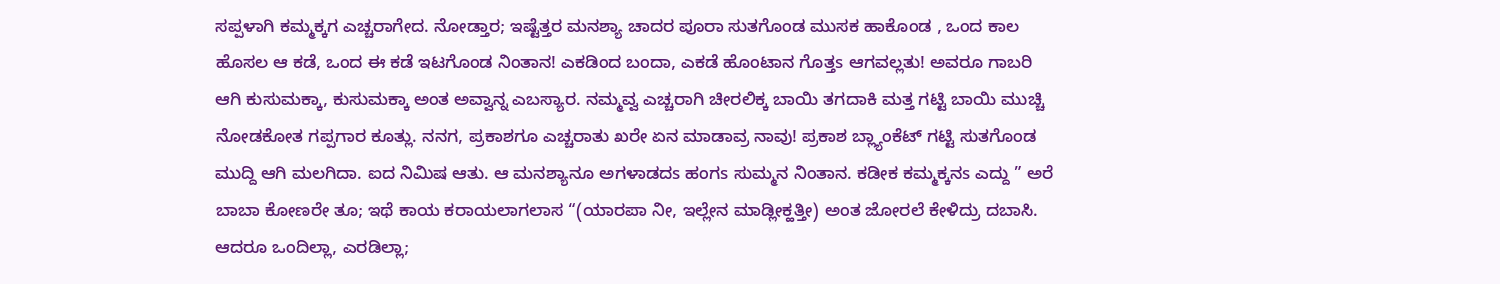ಸಪ್ಪಳಾಗಿ ಕಮ್ಮಕ್ಕಗ ಎಚ್ಚರಾಗೇದ. ನೋಡ್ತಾರ; ಇಷ್ಟೆತ್ತರ ಮನಶ್ಯಾ ಚಾದರ ಪೂರಾ ಸುತಗೊಂಡ ಮುಸಕ ಹಾಕೊಂಡ , ಒಂದ ಕಾಲ ಹೊಸಲ ಆ ಕಡೆ, ಒಂದ ಈ ಕಡೆ ಇಟಗೊಂಡ ನಿಂತಾನ! ಎಕಡಿಂದ ಬಂದಾ, ಎಕಡೆ ಹೊಂಟಾನ ಗೊತ್ತs ಆಗವಲ್ಲತು! ಅವರೂ ಗಾಬರಿ ಆಗಿ ಕುಸುಮಕ್ಕಾ, ಕುಸುಮಕ್ಕಾ ಅಂತ ಅವ್ವಾನ್ನ ಎಬಸ್ಯಾರ. ನಮ್ಮವ್ವ ಎಚ್ಚರಾಗಿ ಚೀರಲಿಕ್ಕ ಬಾಯಿ ತಗದಾಕಿ ಮತ್ತ ಗಟ್ಟಿ ಬಾಯಿ ಮುಚ್ಚಿ ನೋಡಕೋತ ಗಪ್ಪಗಾರ ಕೂತ್ಲು. ನನಗ, ಪ್ರಕಾಶಗೂ ಎಚ್ಚರಾತು ಖರೇ ಏನ ಮಾಡಾವ್ರ ನಾವು! ಪ್ರಕಾಶ ಬ್ಲ್ಯಾಂಕೆಟ್ ಗಟ್ಟಿ ಸುತಗೊಂಡ ಮುದ್ದಿ ಆಗಿ ಮಲಗಿದಾ. ಐದ ನಿಮಿಷ ಆತು. ಆ ಮನಶ್ಯಾನೂ ಅಗಳಾಡದs ಹಂಗs ಸುಮ್ಮನ ನಿಂತಾನ. ಕಡೀಕ ಕಮ್ಮಕ್ಕನs ಎದ್ದು ” ಅರೆ ಬಾಬಾ ಕೋಣರೇ ತೂ; ಇಥೆ ಕಾಯ ಕರಾಯಲಾಗಲಾಸ “(ಯಾರಪಾ ನೀ, ಇಲ್ಲೇನ ಮಾಡ್ಲೀಕ್ಹತ್ತೀ) ಅಂತ ಜೋರಲೆ ಕೇಳಿದ್ರು ದಬಾಸಿ. ಆದರೂ ಒಂದಿಲ್ಲಾ, ಎರಡಿಲ್ಲಾ;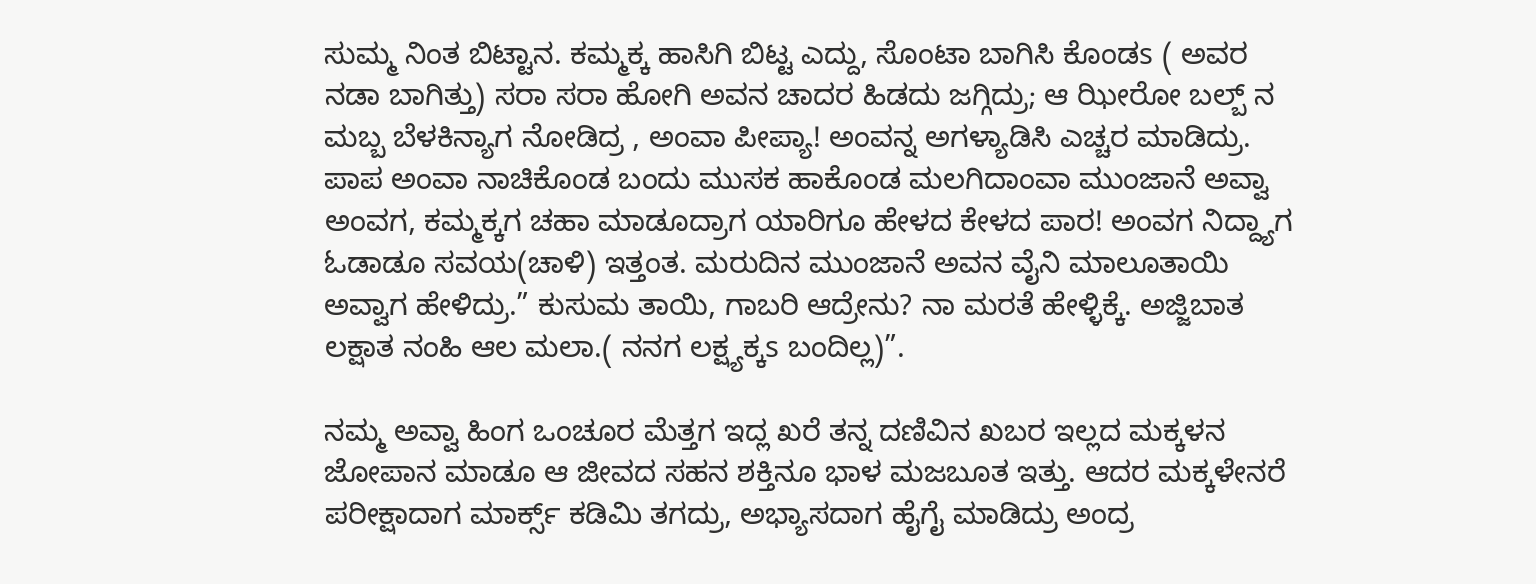ಸುಮ್ಮ ನಿಂತ ಬಿಟ್ಟಾನ. ಕಮ್ಮಕ್ಕ ಹಾಸಿಗಿ ಬಿಟ್ಟ ಎದ್ದು, ಸೊಂಟಾ ಬಾಗಿಸಿ ಕೊಂಡs ( ಅವರ ನಡಾ ಬಾಗಿತ್ತು) ಸರಾ ಸರಾ ಹೋಗಿ ಅವನ ಚಾದರ ಹಿಡದು ಜಗ್ಗಿದ್ರು; ಆ ಝೀರೋ ಬಲ್ಬ್ ನ ಮಬ್ಬ ಬೆಳಕಿನ್ಯಾಗ ನೋಡಿದ್ರ , ಅಂವಾ ಪೀಪ್ಯಾ! ಅಂವನ್ನ ಅಗಳ್ಯಾಡಿಸಿ ಎಚ್ಚರ ಮಾಡಿದ್ರು. ಪಾಪ ಅಂವಾ ನಾಚಿಕೊಂಡ ಬಂದು ಮುಸಕ ಹಾಕೊಂಡ ಮಲಗಿದಾಂವಾ ಮುಂಜಾನೆ ಅವ್ವಾ ಅಂವಗ, ಕಮ್ಮಕ್ಕಗ ಚಹಾ ಮಾಡೂದ್ರಾಗ ಯಾರಿಗೂ ಹೇಳದ ಕೇಳದ ಪಾರ! ಅಂವಗ ನಿದ್ದ್ಯಾಗ ಓಡಾಡೂ ಸವಯ(ಚಾಳಿ) ಇತ್ತಂತ. ಮರುದಿನ ಮುಂಜಾನೆ ಅವನ ವೈನಿ ಮಾಲೂತಾಯಿ ಅವ್ವಾಗ ಹೇಳಿದ್ರು.” ಕುಸುಮ ತಾಯಿ, ಗಾಬರಿ ಆದ್ರೇನು? ನಾ ಮರತೆ ಹೇಳ್ಳಿಕ್ಕೆ. ಅಜ್ಜಿಬಾತ ಲಕ್ಷಾತ ನಂಹಿ ಆಲ ಮಲಾ.( ನನಗ ಲಕ್ಷ್ಯಕ್ಕs ಬಂದಿಲ್ಲ)”.

ನಮ್ಮ ಅವ್ವಾ ಹಿಂಗ ಒಂಚೂರ ಮೆತ್ತಗ ಇದ್ಲ ಖರೆ ತನ್ನ ದಣಿವಿನ ಖಬರ ಇಲ್ಲದ ಮಕ್ಕಳನ ಜೋಪಾನ ಮಾಡೂ ಆ ಜೀವದ ಸಹನ ಶಕ್ತಿನೂ ಭಾಳ ಮಜಬೂತ ಇತ್ತು. ಆದರ ಮಕ್ಕಳೇನರೆ ಪರೀಕ್ಷಾದಾಗ ಮಾರ್ಕ್ಸ್ ಕಡಿಮಿ ತಗದ್ರು, ಅಭ್ಯಾಸದಾಗ ಹೈಗೈ ಮಾಡಿದ್ರು ಅಂದ್ರ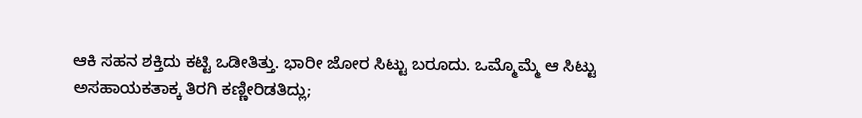ಆಕಿ ಸಹನ ಶಕ್ತಿದು ಕಟ್ಟಿ ಒಡೀತಿತ್ತು. ಭಾರೀ ಜೋರ ಸಿಟ್ಟು ಬರೂದು. ಒಮ್ಮೊಮ್ಮೆ ಆ ಸಿಟ್ಟು ಅಸಹಾಯಕತಾಕ್ಕ ತಿರಗಿ ಕಣ್ಣೀರಿಡತಿದ್ಲು;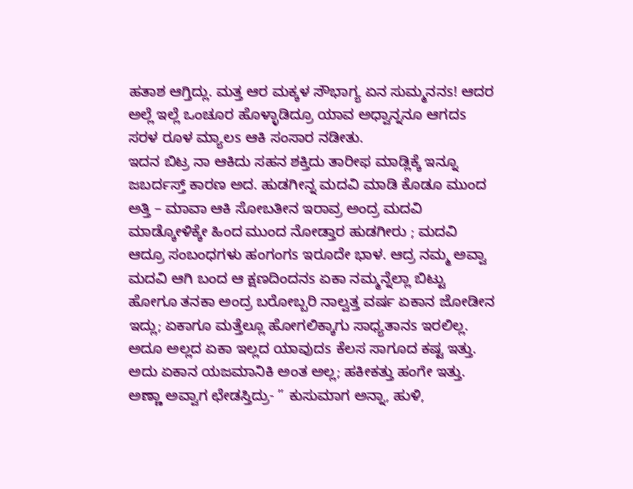ಹತಾಶ ಆಗ್ತಿದ್ಲು. ಮತ್ತ ಆರ ಮಕ್ಕಳ ಸೌಭಾಗ್ಯ ಏನ ಸುಮ್ಮನನs! ಆದರ ಅಲ್ಲೆ ಇಲ್ಲೆ ಒಂಚೂರ ಹೊಳ್ಳಾಡಿದ್ರೂ ಯಾವ ಅಧ್ವಾನ್ನನೂ ಆಗದs ಸರಳ ರೂಳ ಮ್ಯಾಲs ಆಕಿ ಸಂಸಾರ ನಡೀತು.
ಇದನ ಬಿಟ್ರ ನಾ ಆಕಿದು ಸಹನ ಶಕ್ತಿದು ತಾರೀಫ ಮಾಡ್ಲಿಕ್ಕೆ ಇನ್ನೂ ಜಬರ್ದಸ್ತ್ ಕಾರಣ ಅದ. ಹುಡಗೀನ್ನ ಮದವಿ ಮಾಡಿ ಕೊಡೂ ಮುಂದ ಅತ್ತಿ – ಮಾವಾ ಆಕಿ ಸೋಬತೀನ ಇರಾವ್ರ ಅಂದ್ರ ಮದವಿ ಮಾಡ್ಕೋಳಿಕ್ಕೇ ಹಿಂದ ಮುಂದ ನೋಡ್ತಾರ ಹುಡಗೀರು ; ಮದವಿ ಆದ್ರೂ ಸಂಬಂಧಗಳು ಹಂಗಂಗs ಇರೂದೇ ಭಾಳ. ಆದ್ರ ನಮ್ಮ ಅವ್ವಾ ಮದವಿ ಆಗಿ ಬಂದ ಆ ಕ್ಷಣದಿಂದನs ಏಕಾ ನಮ್ಮನ್ನೆಲ್ಲಾ ಬಿಟ್ಟು ಹೋಗೂ ತನಕಾ ಅಂದ್ರ ಬರೋಬ್ಬರಿ ನಾಲ್ವತ್ತ ವರ್ಷ ಏಕಾನ ಜೋಡೀನ ಇದ್ಲು; ಏಕಾಗೂ ಮತ್ತೆಲ್ಲೂ ಹೋಗಲಿಕ್ಕಾಗು ಸಾಧ್ಯತಾನs ಇರಲಿಲ್ಲ. ಅದೂ ಅಲ್ಲದ ಏಕಾ ಇಲ್ಲದ ಯಾವುದs ಕೆಲಸ ಸಾಗೂದ ಕಷ್ಟ ಇತ್ತು. ಅದು ಏಕಾನ ಯಜಮಾನಿಕಿ ಅಂತ ಅಲ್ಲ; ಹಕೀಕತ್ತು ಹಂಗೇ ಇತ್ತು. ಅಣ್ಣಾ ಅವ್ವಾಗ ಛೇಡಸ್ತಿದ್ರು- ” ಕುಸುಮಾಗ ಅನ್ನಾ, ಹುಳಿ,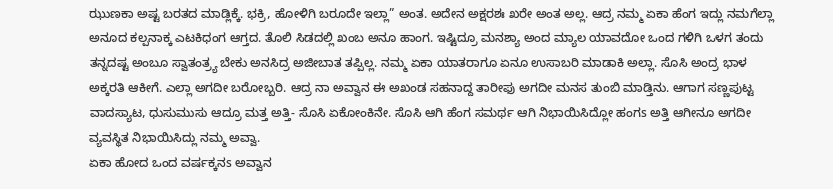ಝುಣಕಾ ಅಷ್ಟ ಬರತದ ಮಾಡ್ಲಿಕ್ಕೆ. ಭಕ್ರಿ, ಹೋಳಿಗಿ ಬರೂದೇ ಇಲ್ಲಾ” ಅಂತ. ಅದೇನ ಅಕ್ಷರಶಃ ಖರೇ ಅಂತ ಅಲ್ಲ. ಆದ್ರ ನಮ್ಮ ಏಕಾ ಹೆಂಗ ಇದ್ಲು ನಮಗೆಲ್ಲಾ ಅನೂದ ಕಲ್ಪನಾಕ್ಕ ಎಟಕಿಧಂಗ ಆಗ್ತದ. ತೊಲಿ ಸಿಡದಲ್ಲಿ ಖಂಬ ಅನೂ ಹಾಂಗ. ಇಷ್ಟಿದ್ರೂ ಮನಶ್ಯಾ ಅಂದ ಮ್ಯಾಲ ಯಾವದೋ ಒಂದ ಗಳಿಗಿ ಒಳಗ ತಂದು ತನ್ನದಷ್ಟ ಅಂಬೂ ಸ್ವಾತಂತ್ರ್ಯ ಬೇಕು ಅನಸಿದ್ರ ಅಜೀಬಾತ ತಪ್ಪಿಲ್ಲ. ನಮ್ಮ ಏಕಾ ಯಾತರಾಗೂ ಏನೂ ಉಸಾಬರಿ ಮಾಡಾಕಿ ಅಲ್ಲಾ. ಸೊಸಿ ಅಂದ್ರ ಭಾಳ ಅಕ್ಕರತಿ ಆಕೀಗೆ. ಎಲ್ಲಾ ಅಗದೀ ಬರೋಬ್ಬರಿ. ಆದ್ರ ನಾ ಅವ್ವಾನ ಈ ಅಖಂಡ ಸಹನಾದ್ದ ತಾರೀಫು ಅಗದೀ ಮನಸ ತುಂಬಿ ಮಾಡ್ತಿನು. ಆಗಾಗ ಸಣ್ಣಪುಟ್ಟ ವಾದಸ್ಯಾಟ, ಧುಸುಮುಸು ಆದ್ರೂ ಮತ್ತ ಅತ್ತಿ- ಸೊಸಿ ಏಕೋಂಕಿನೇ. ಸೊಸಿ ಆಗಿ ಹೆಂಗ ಸಮರ್ಥ ಆಗಿ ನಿಭಾಯಿಸಿದ್ಲೋ ಹಂಗs ಅತ್ತಿ ಆಗೀನೂ ಅಗದೀ ವ್ಯವಸ್ಥಿತ ನಿಭಾಯಿಸಿದ್ಲು ನಮ್ಮ ಅವ್ವಾ.
ಏಕಾ ಹೋದ ಒಂದ ವರ್ಷಕ್ಕನs ಅವ್ವಾನ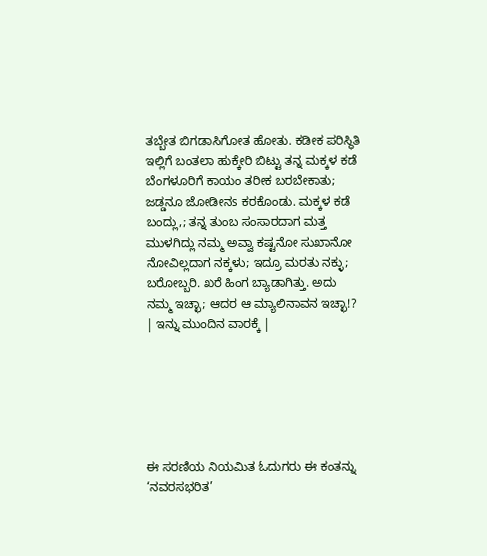ತಬ್ಬೇತ ಬಿಗಡಾಸಿಗೋತ ಹೋತು. ಕಡೀಕ ಪರಿಸ್ಥಿತಿ ಇಲ್ಲಿಗೆ ಬಂತಲಾ ಹುಕ್ಕೇರಿ ಬಿಟ್ಟು ತನ್ನ ಮಕ್ಕಳ ಕಡೆ ಬೆಂಗಳೂರಿಗೆ ಕಾಯಂ ತರೀಕ ಬರಬೇಕಾತು; ಜಡ್ಡನೂ ಜೋಡೀನs ಕರಕೊಂಡು. ಮಕ್ಕಳ ಕಡೆ ಬಂದ್ಲು,; ತನ್ನ ತುಂಬ ಸಂಸಾರದಾಗ ಮತ್ತ ಮುಳಗಿದ್ಲು ನಮ್ಮ ಅವ್ವಾ ಕಷ್ಟನೋ ಸುಖಾನೋ ನೋವಿಲ್ಲದಾಗ ನಕ್ಕಳು; ಇದ್ರೂ ಮರತು ನಕ್ಳು; ಬರೋಬ್ಬರಿ. ಖರೆ ಹಿಂಗ ಬ್ಯಾಡಾಗಿತ್ತು. ಅದು ನಮ್ಮ ಇಚ್ಛಾ; ಆದರ ಆ ಮ್ಯಾಲಿನಾವನ ಇಚ್ಛಾ!?
| ಇನ್ನು ಮುಂದಿನ ವಾರಕ್ಕೆ |






ಈ ಸರಣಿಯ ನಿಯಮಿತ ಓದುಗರು ಈ ಕಂತನ್ನು ‘ನವರಸಭರಿತ’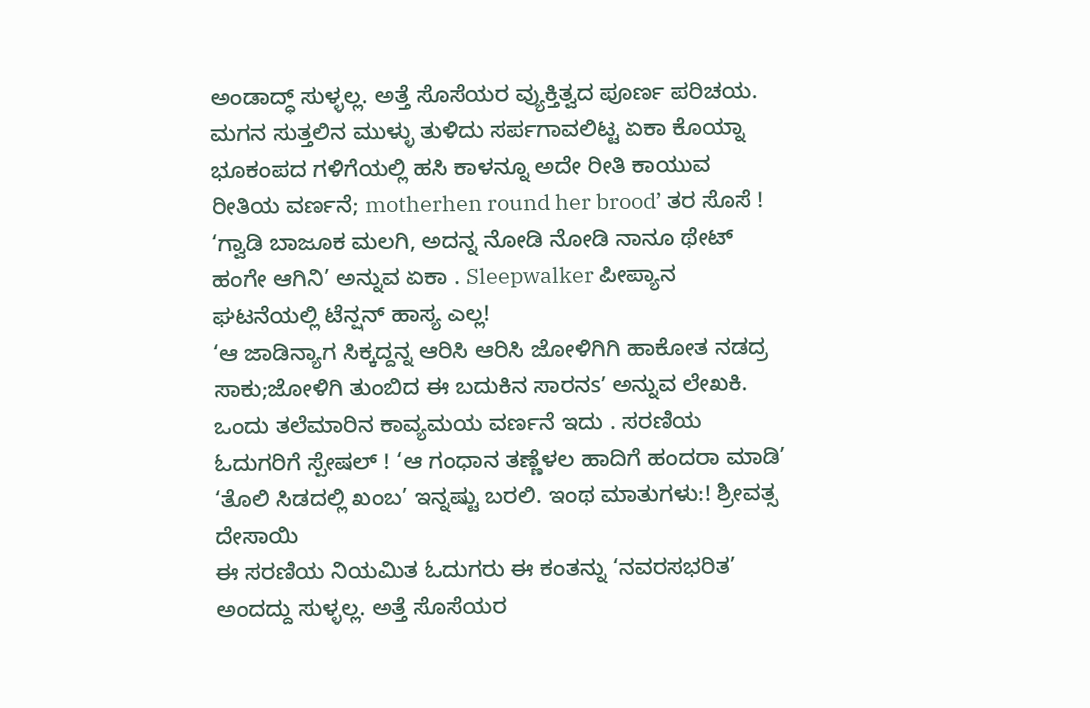ಅಂಡಾದ್ಧ್ ಸುಳ್ಳಲ್ಲ. ಅತ್ತೆ ಸೊಸೆಯರ ವ್ಯುಕ್ತಿತ್ವದ ಪೂರ್ಣ ಪರಿಚಯ. ಮಗನ ಸುತ್ತಲಿನ ಮುಳ್ಳು ತುಳಿದು ಸರ್ಪಗಾವಲಿಟ್ಟ ಏಕಾ ಕೊಯ್ನಾ ಭೂಕಂಪದ ಗಳಿಗೆಯಲ್ಲಿ ಹಸಿ ಕಾಳನ್ನೂ ಅದೇ ರೀತಿ ಕಾಯುವ ರೀತಿಯ ವರ್ಣನೆ; motherhen round her brood’ ತರ ಸೊಸೆ ! ‘ಗ್ವಾಡಿ ಬಾಜೂಕ ಮಲಗಿ, ಅದನ್ನ ನೋಡಿ ನೋಡಿ ನಾನೂ ಥೇಟ್ ಹಂಗೇ ಆಗಿನಿ’ ಅನ್ನುವ ಏಕಾ . Sleepwalker ಪೀಪ್ಯಾನ ಘಟನೆಯಲ್ಲಿ ಟೆನ್ಷನ್ ಹಾಸ್ಯ ಎಲ್ಲ!
‘ಆ ಜಾಡಿನ್ಯಾಗ ಸಿಕ್ಕದ್ದನ್ನ ಆರಿಸಿ ಆರಿಸಿ ಜೋಳಿಗಿಗಿ ಹಾಕೋತ ನಡದ್ರ ಸಾಕು;ಜೋಳಿಗಿ ತುಂಬಿದ ಈ ಬದುಕಿನ ಸಾರನs’ ಅನ್ನುವ ಲೇಖಕಿ. ಒಂದು ತಲೆಮಾರಿನ ಕಾವ್ಯಮಯ ವರ್ಣನೆ ಇದು . ಸರಣಿಯ ಓದುಗರಿಗೆ ಸ್ಪೇಷಲ್ ! ‘ಆ ಗಂಧಾನ ತಣ್ಣೆಳಲ ಹಾದಿಗೆ ಹಂದರಾ ಮಾಡಿ’
‘ತೊಲಿ ಸಿಡದಲ್ಲಿ ಖಂಬ’ ಇನ್ನಷ್ಟು ಬರಲಿ. ಇಂಥ ಮಾತುಗಳು:! ಶ್ರೀವತ್ಸ ದೇಸಾಯಿ
ಈ ಸರಣಿಯ ನಿಯಮಿತ ಓದುಗರು ಈ ಕಂತನ್ನು ‘ನವರಸಭರಿತ’ ಅಂದದ್ದು ಸುಳ್ಳಲ್ಲ. ಅತ್ತೆ ಸೊಸೆಯರ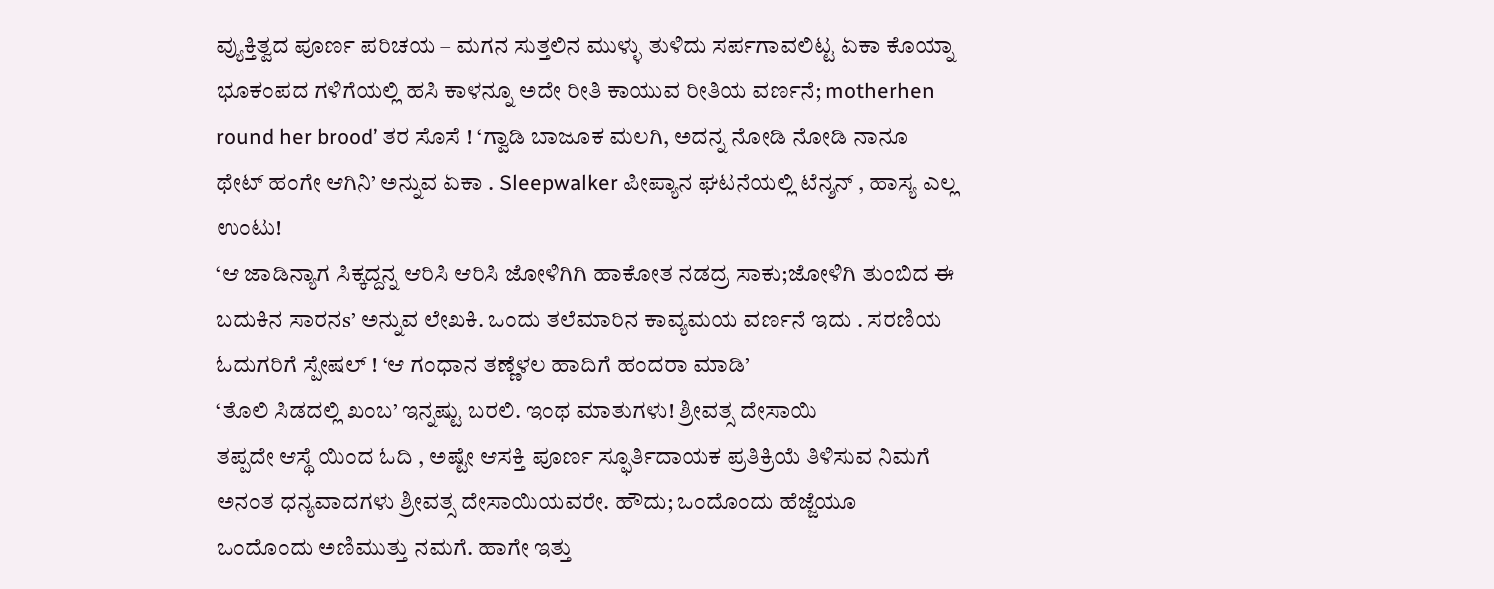ವ್ಯುಕ್ತಿತ್ವದ ಪೂರ್ಣ ಪರಿಚಯ – ಮಗನ ಸುತ್ತಲಿನ ಮುಳ್ಳು ತುಳಿದು ಸರ್ಪಗಾವಲಿಟ್ಟ ಏಕಾ ಕೊಯ್ನಾ ಭೂಕಂಪದ ಗಳಿಗೆಯಲ್ಲಿ ಹಸಿ ಕಾಳನ್ನೂ ಅದೇ ರೀತಿ ಕಾಯುವ ರೀತಿಯ ವರ್ಣನೆ; motherhen round her brood’ ತರ ಸೊಸೆ ! ‘ಗ್ವಾಡಿ ಬಾಜೂಕ ಮಲಗಿ, ಅದನ್ನ ನೋಡಿ ನೋಡಿ ನಾನೂ ಥೇಟ್ ಹಂಗೇ ಆಗಿನಿ’ ಅನ್ನುವ ಏಕಾ . Sleepwalker ಪೀಪ್ಯಾನ ಘಟನೆಯಲ್ಲಿ ಟೆನ್ಶನ್ , ಹಾಸ್ಯ ಎಲ್ಲ ಉಂಟು!
‘ಆ ಜಾಡಿನ್ಯಾಗ ಸಿಕ್ಕದ್ದನ್ನ ಆರಿಸಿ ಆರಿಸಿ ಜೋಳಿಗಿಗಿ ಹಾಕೋತ ನಡದ್ರ ಸಾಕು;ಜೋಳಿಗಿ ತುಂಬಿದ ಈ ಬದುಕಿನ ಸಾರನs’ ಅನ್ನುವ ಲೇಖಕಿ. ಒಂದು ತಲೆಮಾರಿನ ಕಾವ್ಯಮಯ ವರ್ಣನೆ ಇದು . ಸರಣಿಯ ಓದುಗರಿಗೆ ಸ್ಪೇಷಲ್ ! ‘ಆ ಗಂಧಾನ ತಣ್ಣೆಳಲ ಹಾದಿಗೆ ಹಂದರಾ ಮಾಡಿ’
‘ತೊಲಿ ಸಿಡದಲ್ಲಿ ಖಂಬ’ ಇನ್ನಷ್ಟು ಬರಲಿ. ಇಂಥ ಮಾತುಗಳು! ಶ್ರೀವತ್ಸ ದೇಸಾಯಿ
ತಪ್ಪದೇ ಆಸ್ಥೆ ಯಿಂದ ಓದಿ , ಅಷ್ಟೇ ಆಸಕ್ತಿ ಪೂರ್ಣ ಸ್ಫೂರ್ತಿದಾಯಕ ಪ್ರತಿಕ್ರಿಯೆ ತಿಳಿಸುವ ನಿಮಗೆ ಅನಂತ ಧನ್ಯವಾದಗಳು ಶ್ರೀವತ್ಸ ದೇಸಾಯಿಯವರೇ. ಹೌದು; ಒಂದೊಂದು ಹೆಜ್ಜೆಯೂ ಒಂದೊಂದು ಅಣಿಮುತ್ತು ನಮಗೆ. ಹಾಗೇ ಇತ್ತು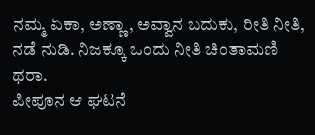ನಮ್ಮ ಏಕಾ, ಅಣ್ಣಾ, ಅವ್ವಾನ ಬದುಕು, ರೀತಿ ನೀತಿ, ನಡೆ ನುಡಿ. ನಿಜಕ್ಕೂ ಒಂದು ನೀತಿ ಚಿಂತಾಮಣಿ ಥರಾ.
ಪೀಪೂನ ಆ ಘಟನೆ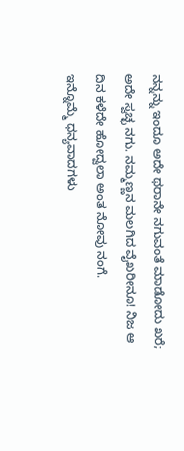ನನ್ನನ್ನು ಇಂದೂ ಅದೇ ಥರಾನೇ ನಗುವಂತೆ ಮಾಡೋದು ಖರೆ; ಅದೇ ಸ್ವಚ್ಛ ನಗು. ನಮ್ಮಣ್ಣನ ಮಲಗಿದ ವೈಖರೀನೂ! ನಿಜ ಆ ದಿನ ಕಳೆದೇ ಹೋದ್ವಲಾ ಅಂತ ನೋವು ನಂಗೆ.
ಇನ್ನೊಮ್ಮೆ ಧನ್ಯವಾದಗಳು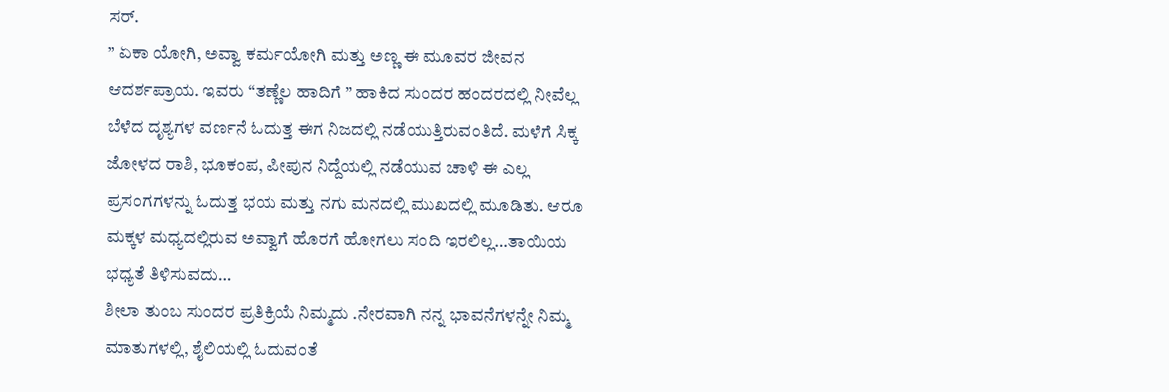ಸರ್.
” ಏಕಾ ಯೋಗಿ, ಅವ್ವಾ ಕರ್ಮಯೋಗಿ ಮತ್ತು ಅಣ್ಣ ಈ ಮೂವರ ಜೀವನ ಆದರ್ಶಪ್ರಾಯ. ಇವರು “ತಣ್ಣೆಲ ಹಾದಿಗೆ ” ಹಾಕಿದ ಸುಂದರ ಹಂದರದಲ್ಲಿ ನೀವೆಲ್ಲ ಬೆಳೆದ ದೃಶ್ಯಗಳ ವರ್ಣನೆ ಓದುತ್ತ ಈಗ ನಿಜದಲ್ಲಿ ನಡೆಯುತ್ತಿರುವಂತಿದೆ. ಮಳೆಗೆ ಸಿಕ್ಕ ಜೋಳದ ರಾಶಿ, ಭೂಕಂಪ, ಪೀಪುನ ನಿದ್ದೆಯಲ್ಲಿ ನಡೆಯುವ ಚಾಳಿ ಈ ಎಲ್ಲ ಪ್ರಸಂಗಗಳನ್ನು ಓದುತ್ತ ಭಯ ಮತ್ತು ನಗು ಮನದಲ್ಲಿ ಮುಖದಲ್ಲಿ ಮೂಡಿತು. ಆರೂ ಮಕ್ಕಳ ಮಧ್ಯದಲ್ಲಿರುವ ಅವ್ವಾಗೆ ಹೊರಗೆ ಹೋಗಲು ಸಂದಿ ಇರಲಿಲ್ಲ…ತಾಯಿಯ ಭಧ್ಯತೆ ತಿಳಿಸುವದು…
ಶೀಲಾ ತುಂಬ ಸುಂದರ ಪ್ರತಿಕ್ರಿಯೆ ನಿಮ್ಮದು .ನೇರವಾಗಿ ನನ್ನ ಭಾವನೆಗಳನ್ನೇ ನಿಮ್ಮ ಮಾತುಗಳಲ್ಲಿ, ಶೈಲಿಯಲ್ಲಿ ಓದುವಂತೆ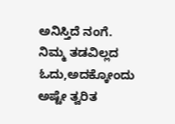ಅನಿಸ್ತಿದೆ ನಂಗೆ. ನಿಮ್ಮ ತಡವಿಲ್ಲದ ಓದು,ಅದಕ್ಕೋಂದು ಅಷ್ಟೇ ತ್ವರಿತ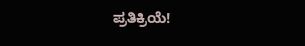ಪ್ರತಿಕ್ರಿಯೆ!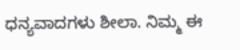ಧನ್ಯವಾದಗಳು ಶೀಲಾ. ನಿಮ್ಮ ಈ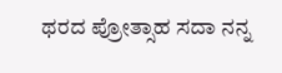ಥರದ ಪ್ರೋತ್ಸಾಹ ಸದಾ ನನ್ನ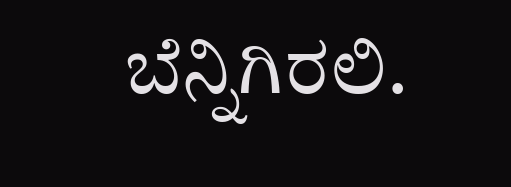ಬೆನ್ನಿಗಿರಲಿ.